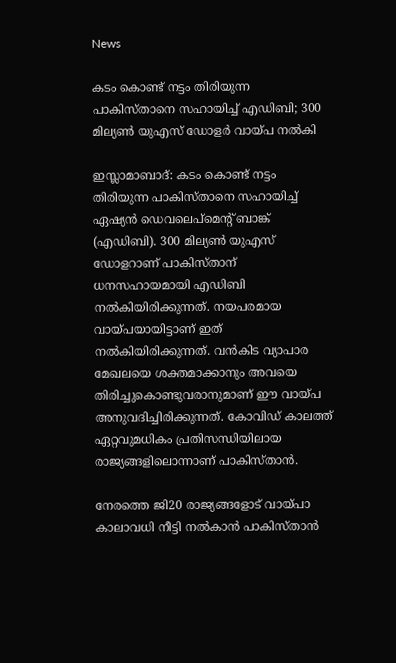News

കടം കൊണ്ട് നട്ടം തിരിയുന്ന പാകിസ്താനെ സഹായിച്ച് എഡിബി; 300 മില്യണ്‍ യുഎസ് ഡോളര്‍ വായ്പ നല്‍കി

ഇസ്ലാമാബാദ്: കടം കൊണ്ട് നട്ടം തിരിയുന്ന പാകിസ്താനെ സഹായിച്ച് ഏഷ്യന്‍ ഡെവലെപ്മെന്റ് ബാങ്ക് (എഡിബി). 300 മില്യണ്‍ യുഎസ് ഡോളറാണ് പാകിസ്താന് ധനസഹായമായി എഡിബി നല്‍കിയിരിക്കുന്നത്. നയപരമായ വായ്പയായിട്ടാണ് ഇത് നല്‍കിയിരിക്കുന്നത്. വന്‍കിട വ്യാപാര മേഖലയെ ശക്തമാക്കാനും അവയെ തിരിച്ചുകൊണ്ടുവരാനുമാണ് ഈ വായ്പ അനുവദിച്ചിരിക്കുന്നത്. കോവിഡ് കാലത്ത് ഏറ്റവുമധികം പ്രതിസന്ധിയിലായ രാജ്യങ്ങളിലൊന്നാണ് പാകിസ്താന്‍.

നേരത്തെ ജി20 രാജ്യങ്ങളോട് വായ്പാ കാലാവധി നീട്ടി നല്‍കാന്‍ പാകിസ്താന്‍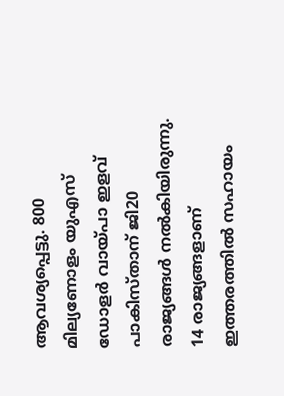ആവശ്യപ്പെട്ടു. 800 മില്യണോളം യുഎസ് ഡോളര്‍ വായ്പാ ഇളവ് പാകിസ്താന് ജി20 രാജ്യങ്ങള്‍ നല്‍കിയിരുന്നു. 14 രാജ്യങ്ങളാണ് ഇത്തരത്തില്‍ സഹായം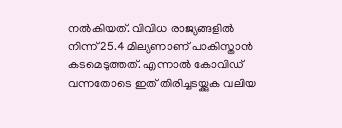നല്‍കിയത്. വിവിധ രാജ്യങ്ങളില്‍ നിന്ന് 25.4 മില്യണാണ് പാകിസ്താന്‍ കടമെടുത്തത്. എന്നാല്‍ കോവിഡ് വന്നതോടെ ഇത് തിരിച്ചടയ്ക്കുക വലിയ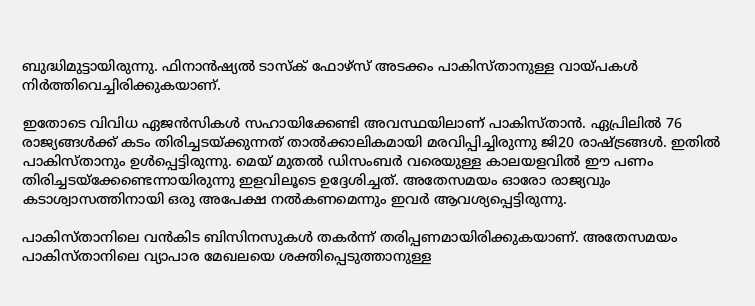ബുദ്ധിമുട്ടായിരുന്നു. ഫിനാന്‍ഷ്യല്‍ ടാസ്‌ക് ഫോഴ്സ് അടക്കം പാകിസ്താനുള്ള വായ്പകള്‍ നിര്‍ത്തിവെച്ചിരിക്കുകയാണ്.

ഇതോടെ വിവിധ ഏജന്‍സികള്‍ സഹായിക്കേണ്ടി അവസ്ഥയിലാണ് പാകിസ്താന്‍. ഏപ്രിലില്‍ 76 രാജ്യങ്ങള്‍ക്ക് കടം തിരിച്ചടയ്ക്കുന്നത് താല്‍ക്കാലികമായി മരവിപ്പിച്ചിരുന്നു ജി20 രാഷ്ട്രങ്ങള്‍. ഇതില്‍ പാകിസ്താനും ഉള്‍പ്പെട്ടിരുന്നു. മെയ് മുതല്‍ ഡിസംബര്‍ വരെയുള്ള കാലയളവില്‍ ഈ പണം തിരിച്ചടയ്ക്കേണ്ടെന്നായിരുന്നു ഇളവിലൂടെ ഉദ്ദേശിച്ചത്. അതേസമയം ഓരോ രാജ്യവും കടാശ്വാസത്തിനായി ഒരു അപേക്ഷ നല്‍കണമെന്നും ഇവര്‍ ആവശ്യപ്പെട്ടിരുന്നു.

പാകിസ്താനിലെ വന്‍കിട ബിസിനസുകള്‍ തകര്‍ന്ന് തരിപ്പണമായിരിക്കുകയാണ്. അതേസമയം പാകിസ്താനിലെ വ്യാപാര മേഖലയെ ശക്തിപ്പെടുത്താനുള്ള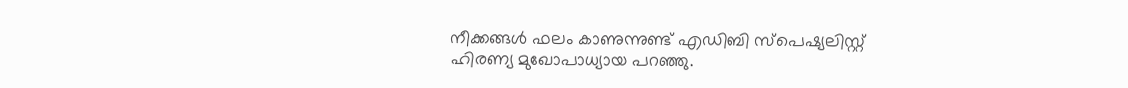നീക്കങ്ങള്‍ ഫലം കാണുന്നുണ്ട് എഡിബി സ്പെഷ്യലിസ്റ്റ് ഹിരണ്യ മുഖോപാധ്യായ പറഞ്ഞു.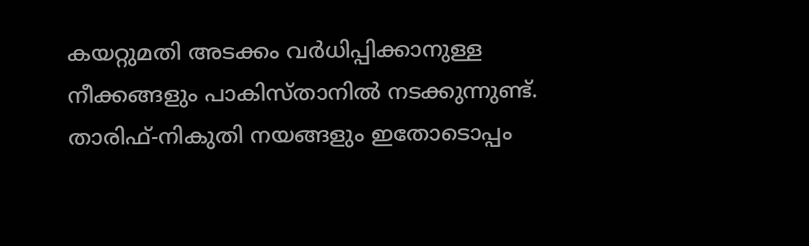കയറ്റുമതി അടക്കം വര്‍ധിപ്പിക്കാനുള്ള നീക്കങ്ങളും പാകിസ്താനില്‍ നടക്കുന്നുണ്ട്. താരിഫ്-നികുതി നയങ്ങളും ഇതോടൊപ്പം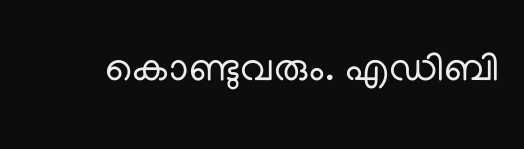കൊണ്ടുവരും. എഡിബി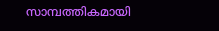സാമ്പത്തികമായി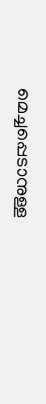മെച്ചപ്പെടാനുള്ള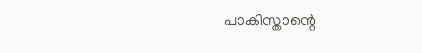പാകിസ്താന്റെ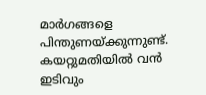മാര്‍ഗങ്ങളെ പിന്തുണയ്ക്കുന്നുണ്ട്. കയറ്റുമതിയില്‍ വന്‍ ഇടിവും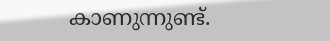കാണുന്നുണ്ട്.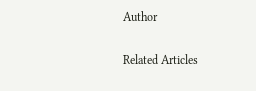Author

Related Articles